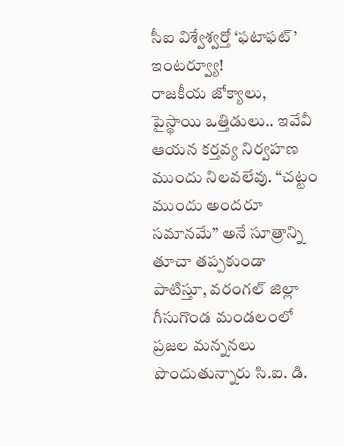సీఐ విశ్వేశ్వర్తో ‘ఫటాఫట్’ ఇంటర్వ్యూ!
రాజకీయ జోక్యాలు, పైస్థాయి ఒత్తిడులు.. ఇవేవీ ఆయన కర్తవ్య నిర్వహణ ముందు నిలవలేవు. “చట్టం ముందు అందరూ సమానమే” అనే సూత్రాన్ని తూచా తప్పకుండా పాటిస్తూ, వరంగల్ జిల్లా గీసుగొండ మండలంలో ప్రజల మన్ననలు పొందుతున్నారు సి.ఐ. డి.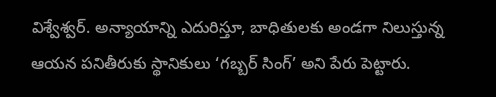విశ్వేశ్వర్. అన్యాయాన్ని ఎదురిస్తూ, బాధితులకు అండగా నిలుస్తున్న ఆయన పనితీరుకు స్థానికులు ‘గబ్బర్ సింగ్’ అని పేరు పెట్టారు.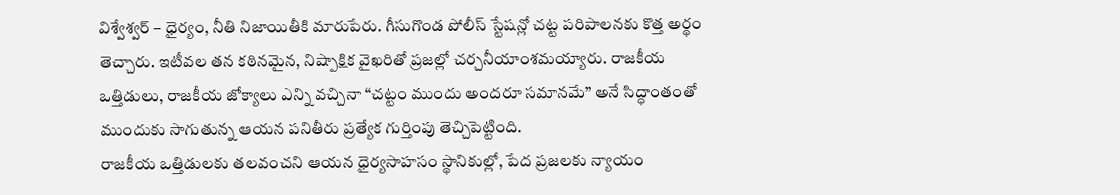విశ్వేశ్వర్ – ధైర్యం, నీతి నిజాయితీకి మారుపేరు. గీసుగొండ పోలీస్ స్టేషన్లో చట్ట పరిపాలనకు కొత్త అర్థం తెచ్చారు. ఇటీవల తన కఠినమైన, నిష్పాక్షిక వైఖరితో ప్రజల్లో చర్చనీయాంశమయ్యారు. రాజకీయ ఒత్తిడులు, రాజకీయ జోక్యాలు ఎన్ని వచ్చినా “చట్టం ముందు అందరూ సమానమే” అనే సిద్ధాంతంతో ముందుకు సాగుతున్న ఆయన పనితీరు ప్రత్యేక గుర్తింపు తెచ్చిపెట్టింది.
రాజకీయ ఒత్తిడులకు తలవంచని ఆయన ధైర్యసాహసం స్థానికుల్లో, పేద ప్రజలకు న్యాయం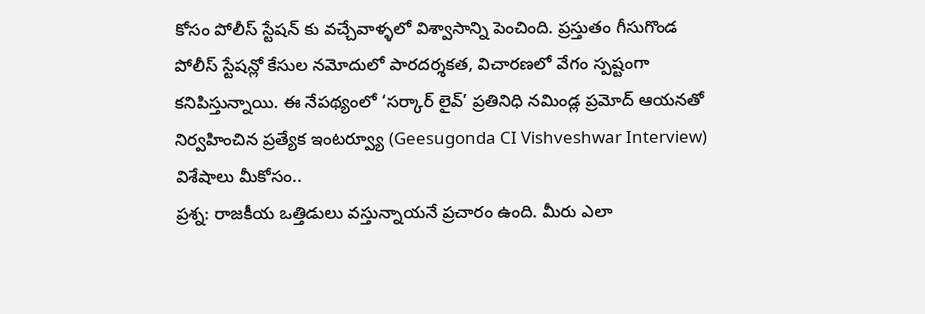కోసం పోలీస్ స్టేషన్ కు వచ్చేవాళ్ళలో విశ్వాసాన్ని పెంచింది. ప్రస్తుతం గీసుగొండ పోలీస్ స్టేషన్లో కేసుల నమోదులో పారదర్శకత, విచారణలో వేగం స్పష్టంగా కనిపిస్తున్నాయి. ఈ నేపథ్యంలో ‘సర్కార్ లైవ్’ ప్రతినిధి నమిండ్ల ప్రమోద్ ఆయనతో నిర్వహించిన ప్రత్యేక ఇంటర్వ్యూ (Geesugonda CI Vishveshwar Interview) విశేషాలు మీకోసం..
ప్రశ్న: రాజకీయ ఒత్తిడులు వస్తున్నాయనే ప్రచారం ఉంది. మీరు ఎలా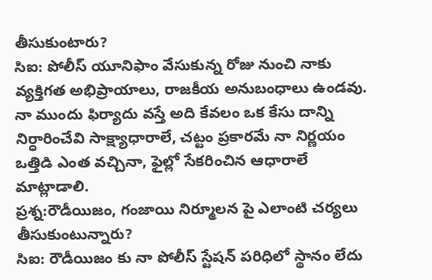తీసుకుంటారు?
సిఐ: పోలీస్ యూనిఫాం వేసుకున్న రోజు నుంచి నాకు వ్యక్తిగత అభిప్రాయాలు, రాజకీయ అనుబంధాలు ఉండవు.
నా ముందు ఫిర్యాదు వస్తే అది కేవలం ఒక కేసు దాన్ని నిర్ధారించేవి సాక్ష్యాధారాలే, చట్టం ప్రకారమే నా నిర్ణయం ఒత్తిడి ఎంత వచ్చినా, ఫైల్లో సేకరించిన ఆధారాలే మాట్లాడాలి.
ప్రశ్న:రౌడీయిజం, గంజాయి నిర్మూలన పై ఎలాంటి చర్యలు తీసుకుంటున్నారు?
సిఐ: రౌడీయిజం కు నా పోలీస్ స్టేషన్ పరిధిలో స్థానం లేదు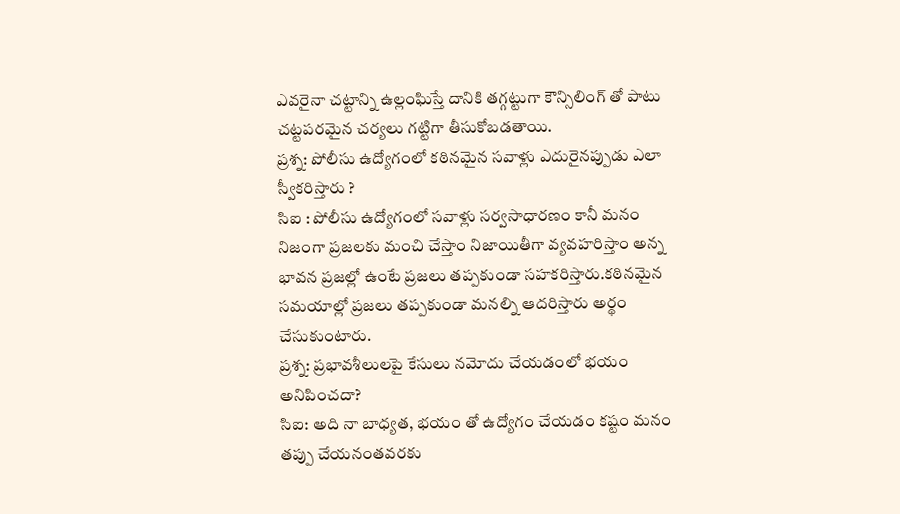ఎవరైనా చట్టాన్ని ఉల్లంఘిస్తే దానికి తగ్గట్టుగా కౌన్సిలింగ్ తో పాటు చట్టపరమైన చర్యలు గట్టిగా తీసుకోబడతాయి.
ప్రశ్న: పోలీసు ఉద్యోగంలో కఠినమైన సవాళ్లు ఎదురైనప్పుడు ఎలా స్వీకరిస్తారు ?
సిఐ : పోలీసు ఉద్యోగంలో సవాళ్లు సర్వసాధారణం కానీ మనం నిజంగా ప్రజలకు మంచి చేస్తాం నిజాయితీగా వ్యవహరిస్తాం అన్న భావన ప్రజల్లో ఉంటే ప్రజలు తప్పకుండా సహకరిస్తారు.కఠినమైన సమయాల్లో ప్రజలు తప్పకుండా మనల్ని ఆదరిస్తారు అర్థం చేసుకుంటారు.
ప్రశ్న: ప్రభావశీలులపై కేసులు నమోదు చేయడంలో భయం అనిపించదా?
సిఐ: అది నా బాధ్యత, భయం తో ఉద్యోగం చేయడం కష్టం మనం తప్పు చేయనంతవరకు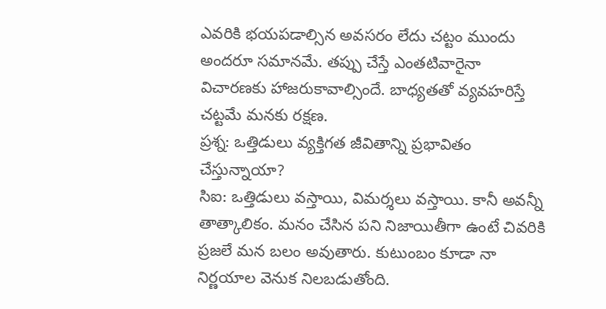ఎవరికి భయపడాల్సిన అవసరం లేదు చట్టం ముందు అందరూ సమానమే. తప్పు చేస్తే ఎంతటివారైనా విచారణకు హాజరుకావాల్సిందే. బాధ్యతతో వ్యవహరిస్తే చట్టమే మనకు రక్షణ.
ప్రశ్న: ఒత్తిడులు వ్యక్తిగత జీవితాన్ని ప్రభావితం చేస్తున్నాయా?
సిఐ: ఒత్తిడులు వస్తాయి, విమర్శలు వస్తాయి. కానీ అవన్నీ తాత్కాలికం. మనం చేసిన పని నిజాయితీగా ఉంటే చివరికి ప్రజలే మన బలం అవుతారు. కుటుంబం కూడా నా నిర్ణయాల వెనుక నిలబడుతోంది.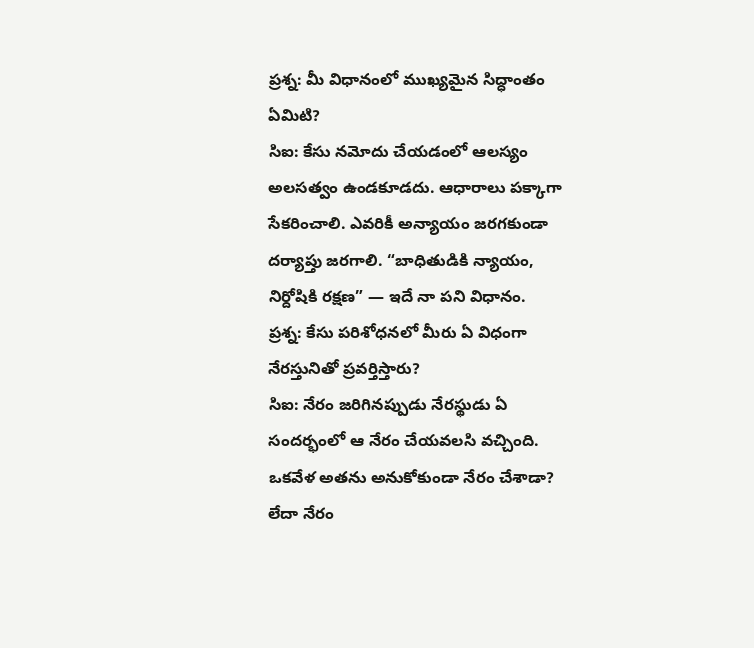ప్రశ్న: మీ విధానంలో ముఖ్యమైన సిద్ధాంతం ఏమిటి?
సిఐ: కేసు నమోదు చేయడంలో ఆలస్యం అలసత్వం ఉండకూడదు. ఆధారాలు పక్కాగా సేకరించాలి. ఎవరికీ అన్యాయం జరగకుండా దర్యాప్తు జరగాలి. “బాధితుడికి న్యాయం, నిర్దోషికి రక్షణ” — ఇదే నా పని విధానం.
ప్రశ్న: కేసు పరిశోధనలో మీరు ఏ విధంగా నేరస్తునితో ప్రవర్తిస్తారు?
సిఐ: నేరం జరిగినప్పుడు నేరస్థుడు ఏ సందర్భంలో ఆ నేరం చేయవలసి వచ్చింది. ఒకవేళ అతను అనుకోకుండా నేరం చేశాడా? లేదా నేరం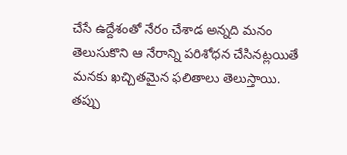చేసే ఉద్దేశంతో నేరం చేశాడ అన్నది మనం తెలుసుకొని ఆ నేరాన్ని పరిశోధన చేసినట్లయితే మనకు ఖచ్చితమైన ఫలితాలు తెలుస్తాయి. తప్పు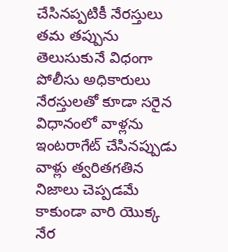చేసినప్పటికీ నేరస్తులు తమ తప్పును తెలుసుకునే విధంగా పోలీసు అధికారులు నేరస్తులతో కూడా సరైన విధానంలో వాళ్లను ఇంటరాగేట్ చేసినప్పుడు వాళ్లు త్వరితగతిన నిజాలు చెప్పడమే కాకుండా వారి యొక్క నేర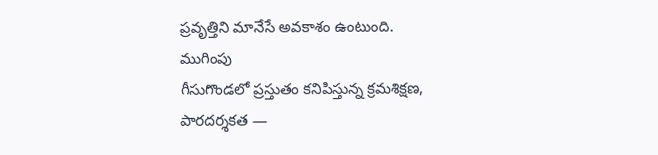ప్రవృత్తిని మానేసే అవకాశం ఉంటుంది.
ముగింపు
గీసుగొండలో ప్రస్తుతం కనిపిస్తున్న క్రమశిక్షణ, పారదర్శకత —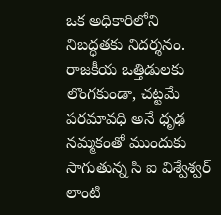ఒక అధికారిలోని నిబద్ధతకు నిదర్శనం. రాజకీయ ఒత్తిడులకు లొంగకుండా, చట్టమే పరమావధి అనే ధృఢ నమ్మకంతో ముందుకు సాగుతున్న సి ఐ విశ్వేశ్వర్ లాంటి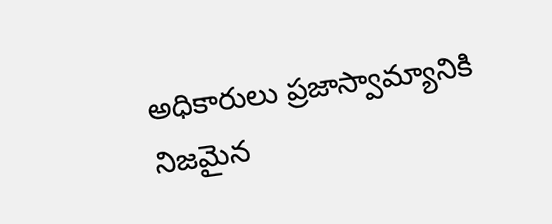అధికారులు ప్రజాస్వామ్యానికి నిజమైన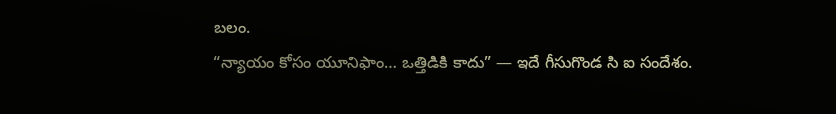బలం.
“న్యాయం కోసం యూనిఫాం… ఒత్తిడికి కాదు” — ఇదే గీసుగొండ సి ఐ సందేశం.